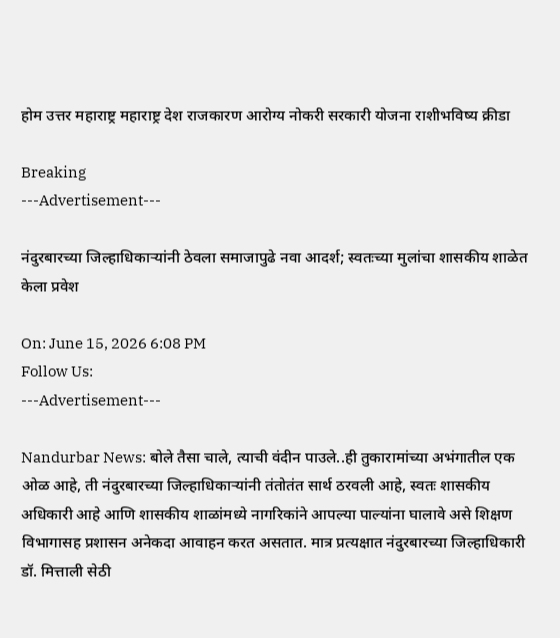होम उत्तर महाराष्ट्र महाराष्ट्र देश राजकारण आरोग्य नोकरी सरकारी योजना राशीभविष्य क्रीडा

Breaking
---Advertisement---

नंदुरबारच्या जिल्हाधिकाऱ्यांनी ठेवला समाजापुढे नवा आदर्श; स्वतःच्या मुलांचा शासकीय शाळेत केला प्रवेश

On: June 15, 2026 6:08 PM
Follow Us:
---Advertisement---

Nandurbar News: बोले तैसा चाले, त्याची वंदीन पाउले..ही तुकारामांच्या अभंगातील एक ओळ आहे, ती नंदुरबारच्या जिल्हाधिकाऱ्यांनी तंतोतंत सार्थ ठरवली आहे, स्वतः शासकीय अधिकारी आहे आणि शासकीय शाळांमध्ये नागरिकांने आपल्या पाल्यांना घालावे असे शिक्षण विभागासह प्रशासन अनेकदा आवाहन करत असतात. मात्र प्रत्यक्षात नंदुरबारच्या जिल्हाधिकारी डॉ. मित्ताली सेठी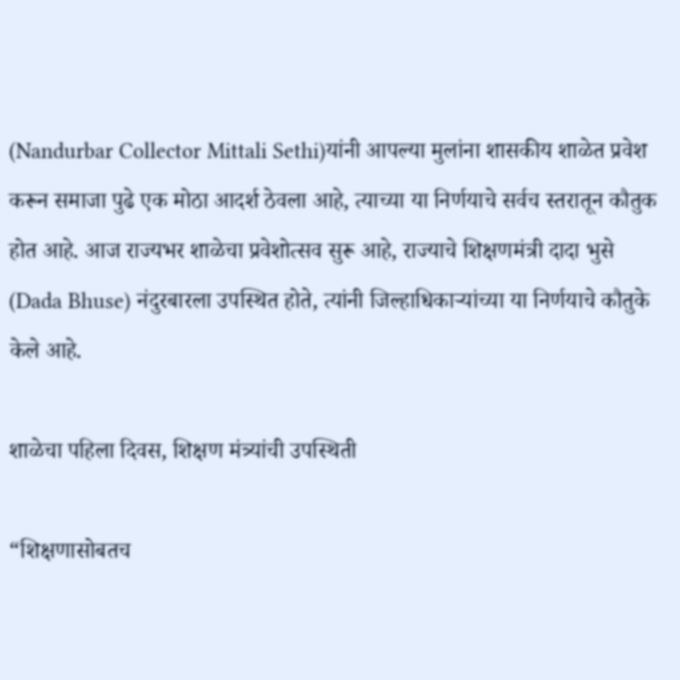(Nandurbar Collector Mittali Sethi)यांनी आपल्या मुलांना शासकीय शाळेत प्रवेश करून समाजा पुढे एक मोठा आदर्श ठेवला आहे, त्याच्या या निर्णयाचे सर्वच स्तरातून कौतुक होत आहे. आज राज्यभर शाळेचा प्रवेशोत्सव सुरू आहे, राज्याचे शिक्षणमंत्री दादा भुसे (Dada Bhuse) नंदुरबारला उपस्थित होते, त्यांनी जिल्हाधिकाऱ्यांच्या या निर्णयाचे कौतुके केले आहे.

शाळेचा पहिला दिवस, शिक्षण मंत्र्यांची उपस्थिती

“शिक्षणासोबतच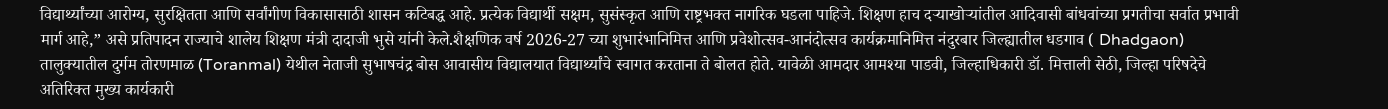विद्यार्थ्यांच्या आरोग्य, सुरक्षितता आणि सर्वांगीण विकासासाठी शासन कटिबद्ध आहे. प्रत्येक विद्यार्थी सक्षम, सुसंस्कृत आणि राष्ट्रभक्त नागरिक घडला पाहिजे. शिक्षण हाच दऱ्याखोऱ्यांतील आदिवासी बांधवांच्या प्रगतीचा सर्वात प्रभावी मार्ग आहे,” असे प्रतिपादन राज्याचे शालेय शिक्षण मंत्री दादाजी भुसे यांनी केले.शैक्षणिक वर्ष 2026-27 च्या शुभारंभानिमित्त आणि प्रवेशोत्सव-आनंदोत्सव कार्यक्रमानिमित्त नंदुरबार जिल्ह्यातील धडगाव ( Dhadgaon) तालुक्यातील दुर्गम तोरणमाळ (Toranmal) येथील नेताजी सुभाषचंद्र बोस आवासीय विद्यालयात विद्यार्थ्यांचे स्वागत करताना ते बोलत होते. यावेळी आमदार आमश्या पाडवी, जिल्हाधिकारी डॉ. मित्ताली सेठी, जिल्हा परिषदेचे अतिरिक्त मुख्य कार्यकारी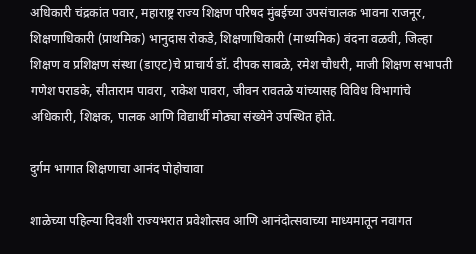अधिकारी चंद्रकांत पवार, महाराष्ट्र राज्य शिक्षण परिषद मुंबईच्या उपसंचालक भावना राजनूर, शिक्षणाधिकारी (प्राथमिक) भानुदास रोकडे, शिक्षणाधिकारी (माध्यमिक) वंदना वळवी, जिल्हा शिक्षण व प्रशिक्षण संस्था (डाएट)चे प्राचार्य डॉ. दीपक साबळे, रमेश चौधरी, माजी शिक्षण सभापती गणेश पराडके, सीताराम पावरा, राकेश पावरा, जीवन रावतळे यांच्यासह विविध विभागांचे अधिकारी, शिक्षक, पालक आणि विद्यार्थी मोठ्या संख्येने उपस्थित होते.

दुर्गम भागात शिक्षणाचा आनंद पोहोचावा

शाळेच्या पहिल्या दिवशी राज्यभरात प्रवेशोत्सव आणि आनंदोत्सवाच्या माध्यमातून नवागत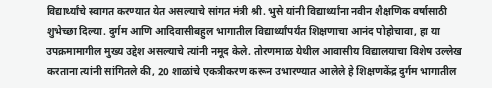विद्यार्थ्यांचे स्वागत करण्यात येत असल्याचे सांगत मंत्री श्री. भुसे यांनी विद्यार्थ्यांना नवीन शैक्षणिक वर्षासाठी शुभेच्छा दिल्या. दुर्गम आणि आदिवासीबहुल भागातील विद्यार्थ्यांपर्यंत शिक्षणाचा आनंद पोहोचावा, हा या उपक्रमामागील मुख्य उद्देश असल्याचे त्यांनी नमूद केले. तोरणमाळ येथील आवासीय विद्यालयाचा विशेष उल्लेख करताना त्यांनी सांगितले की, 20 शाळांचे एकत्रीकरण करून उभारण्यात आलेले हे शिक्षणकेंद्र दुर्गम भागातील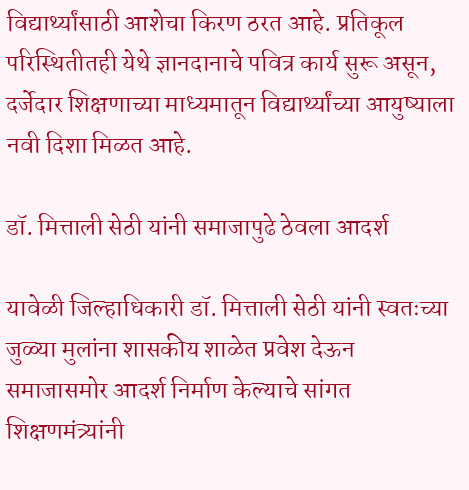विद्यार्थ्यांसाठी आशेचा किरण ठरत आहे. प्रतिकूल परिस्थितीतही येथे ज्ञानदानाचे पवित्र कार्य सुरू असून, दर्जेदार शिक्षणाच्या माध्यमातून विद्यार्थ्यांच्या आयुष्याला नवी दिशा मिळत आहे.

डॉ. मित्ताली सेठी यांनी समाजापुढे ठेवला आदर्श

यावेळी जिल्हाधिकारी डॉ. मित्ताली सेठी यांनी स्वतःच्या जुळ्या मुलांना शासकीय शाळेत प्रवेश देऊन समाजासमोर आदर्श निर्माण केल्याचे सांगत शिक्षणमंत्र्यांनी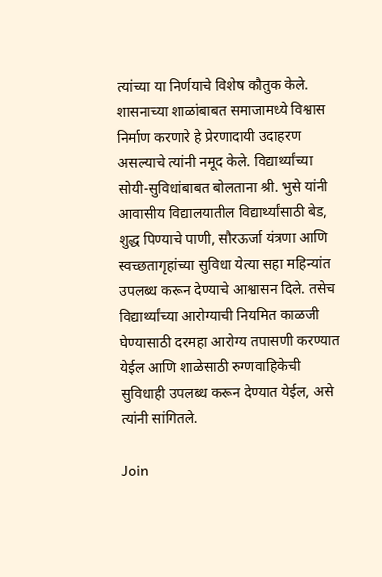त्यांच्या या निर्णयाचे विशेष कौतुक केले. शासनाच्या शाळांबाबत समाजामध्ये विश्वास निर्माण करणारे हे प्रेरणादायी उदाहरण असल्याचे त्यांनी नमूद केले. विद्यार्थ्यांच्या सोयी-सुविधांबाबत बोलताना श्री. भुसे यांनी आवासीय विद्यालयातील विद्यार्थ्यांसाठी बेड, शुद्ध पिण्याचे पाणी, सौरऊर्जा यंत्रणा आणि स्वच्छतागृहांच्या सुविधा येत्या सहा महिन्यांत उपलब्ध करून देण्याचे आश्वासन दिले. तसेच विद्यार्थ्यांच्या आरोग्याची नियमित काळजी घेण्यासाठी दरमहा आरोग्य तपासणी करण्यात येईल आणि शाळेसाठी रुग्णवाहिकेची सुविधाही उपलब्ध करून देण्यात येईल, असे त्यांनी सांगितले.

Join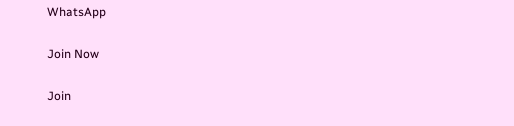WhatsApp

Join Now

Join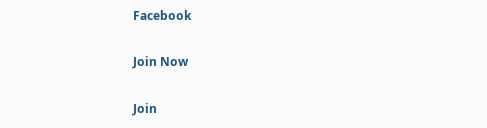Facebook

Join Now

Join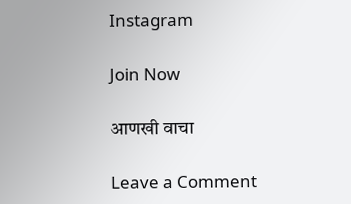Instagram

Join Now

आणखी वाचा

Leave a Comment